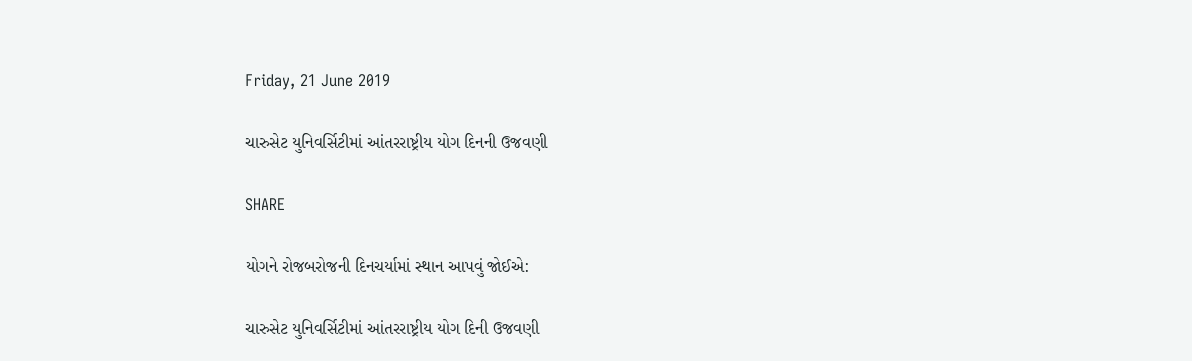Friday, 21 June 2019

ચારુસેટ યુનિવર્સિટીમાં આંતરરાષ્ટ્રીય યોગ દિનની ઉજવણી

SHARE

યોગને રોજબરોજની દિનચર્યામાં સ્થાન આપવું જોઈએ:

ચારુસેટ યુનિવર્સિટીમાં આંતરરાષ્ટ્રીય યોગ દિની ઉજવણી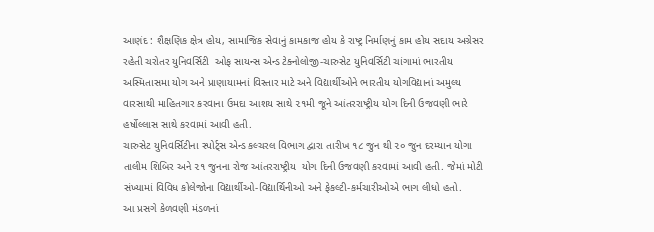આણંદ : શૈક્ષણિક ક્ષેત્ર હોય, સામાજિક સેવાનું કામકાજ હોય કે રાષ્ટ્ર નિર્માણનું કામ હોય સદાય અગ્રેસર રહેતી ચરોતર યુનિવર્સિટી  ઓફ સાયન્સ એન્ડ ટેક્નોલોજી-ચારુસેટ યુનિવર્સિટી ચાંગામાં ભારતીય અસ્મિતાસમા યોગ અને પ્રાણાયામનાં વિસ્તાર માટે અને વિદ્યાર્થીઓને ભારતીય યોગવિદ્યાનાં અમુલ્ય વારસાથી માહિતગાર કરવાના ઉમદા આશય સાથે ૨૧મી જૂને આંતરરાષ્ટ્રીય યોગ દિની ઉજવણી ભારે હર્ષોલ્લાસ સાથે કરવામાં આવી હતી.
ચારુસેટ યુનિવર્સિટીના સ્પોર્ટ્સ એન્ડ કલ્ચરલ વિભાગ દ્વારા તારીખ ૧૮ જુન થી ૨૦ જુન દરમ્યાન યોગા તાલીમ શિબિર અને ૨૧ જુનના રોજ આંતરરાષ્ટ્રીય  યોગ દિની ઉજવણી કરવામાં આવી હતી. જેમાં મોટી સંખ્યામાં વિવિધ કોલેજોના વિદ્યાર્થીઓ-વિદ્યાર્થિનીઓ અને ફેકલ્ટી-કર્મચારીઓએ ભાગ લીધો હતો.
આ પ્રસગે કેળવણી મંડળનાં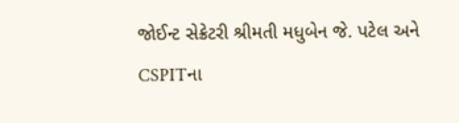જોઈન્ટ સેક્રેટરી શ્રીમતી મધુબેન જે. પટેલ અને CSPITના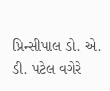પ્રિન્સીપાલ ડો. એ. ડી. પટેલ વગેરે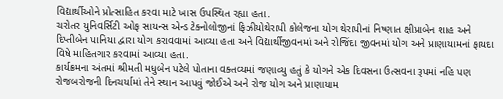વિદ્યાર્થીઓને પ્રોત્સાહિત કરવા માટે ખાસ ઉપસ્થિત રહ્યા હતા.
ચરોતર યુનિવર્સિટી ઓફ સાયન્સ એન્ડ ટેક્નોલોજીનાં ફિઝીયોથેરાપી કોલેજના યોગ થેરાપીનાં નિષ્ણાત ક્ષીપ્રાબેન શાહ અને દિપ્તીબેન પાનિયા દ્વારા યોગ કરાવવામાં આવ્યા હતા અને વિદ્યાર્થીજીવનમાં અને રોજિંદા જીવનમાં યોગ અને પ્રાણાયામનાં ફાયદા વિષે માહિતગાર કરવામાં આવ્યા હતા.
કાર્યક્રમના અંતમાં શ્રીમતી મધુબેન પટેલે પોતાના વક્તવ્યમાં જણાવ્યુ હતું કે યોગને એક દિવસના ઉત્સવના રૂપમાં નહિ પણ રોજબરોજની દિનચર્યામાં તેને સ્થાન આપવું જોઈએ અને રોજ યોગ અને પ્રાણાયામ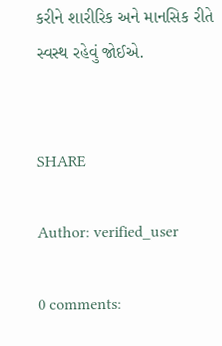કરીને શારીરિક અને માનસિક રીતે સ્વસ્થ રહેવું જોઈએ.


SHARE

Author: verified_user

0 comments: